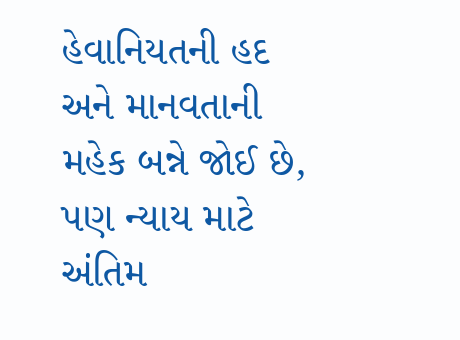હેવાનિયતની હદ અને માનવતાની મહેક બન્ને જોઈ છે, પણ ન્યાય માટે અંતિમ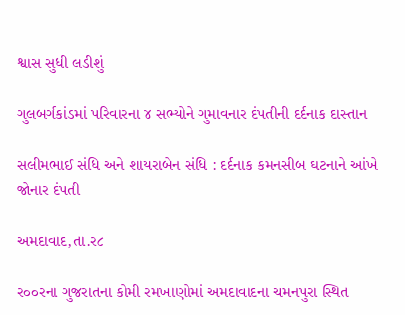શ્વાસ સુધી લડીશું

ગુલબર્ગકાંડમાં પરિવારના ૪ સભ્યોને ગુમાવનાર દંપતીની દર્દનાક દાસ્તાન

સલીમભાઈ સંધિ અને શાયરાબેન સંધિ : દર્દનાક કમનસીબ ઘટનાને આંખે જોનાર દંપતી

અમદાવાદ,તા.ર૮

ર૦૦રના ગુજરાતના કોમી રમખાણોમાં અમદાવાદના ચમનપુરા સ્થિત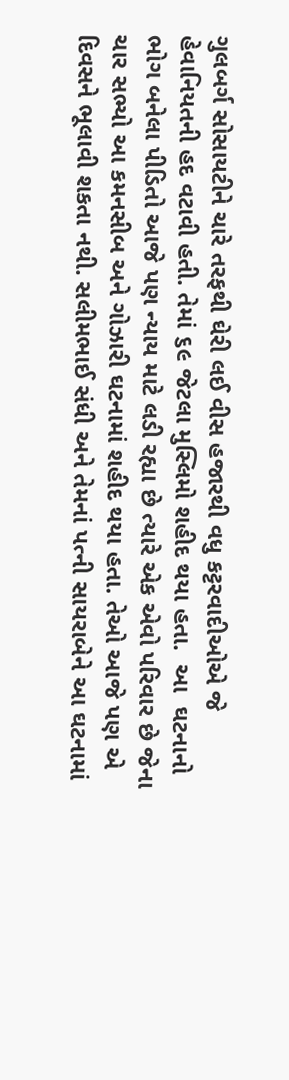ગુલબર્ગ સોસાયટીને ચારે તરફથી ઘેરી લઈ વીસ હજારથી વધુ કટ્ટરવાદીઓએ જે હેવાનિયતની હદ વટાવી હતી. તેમાં ૬૯ જેટલા મુસ્લિમો શહીદ થયા હતા.  આ  ઘટનાનો ભોગ બનેલા પીડિતો આજે પણ ન્યાય માટે લડી રહ્યા છે ત્યારે એક એવો પરિવાર છે જેના ચાર સભ્યો આ કમનસીબ અને ગોઝારી ઘટનામાં શહીદ થયા હતા. તેઓ આજે પણ એ દિવસને ભૂલાવી શકતા નથી. સલીમભાઈ સંધી અને તેમનાં પત્ની સાયરાબેને આ ઘટનામાં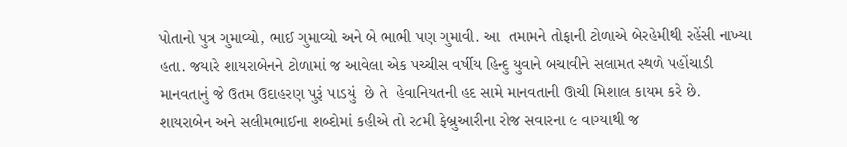પોતાનો પુત્ર ગુમાવ્યો, ભાઈ ગુમાવ્યો અને બે ભાભી પણ ગુમાવી. આ  તમામને તોફાની ટોળાએ બેરહેમીથી રહેંસી નાખ્યા હતા. જયારે શાયરાબેનને ટોળામાં જ આવેલા એક પચ્ચીસ વર્ષીય હિન્દુ યુવાને બચાવીને સલામત સ્થળે પહોંચાડી માનવતાનું જે ઉતમ ઉદાહરણ પુરૂં પાડયું  છે તે  હેવાનિયતની હદ સામે માનવતાની ઊચી મિશાલ કાયમ કરે છે.  શાયરાબેન અને સલીમભાઈના શબ્દોમાં કહીએ તો ર૮મી ફેબ્રુઆરીના રોજ સવારના ૯ વાગ્યાથી જ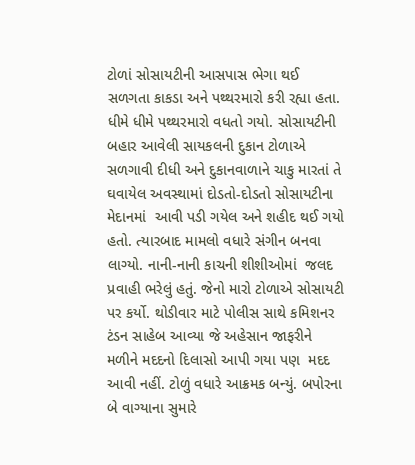ટોળાં સોસાયટીની આસપાસ ભેગા થઈ સળગતા કાકડા અને પથ્થરમારો કરી રહ્યા હતા. ધીમે ધીમે પથ્થરમારો વધતો ગયો. સોસાયટીની બહાર આવેલી સાયકલની દુકાન ટોળાએ સળગાવી દીધી અને દુકાનવાળાને ચાકુ મારતાં તે ઘવાયેલ અવસ્થામાં દોડતો-દોડતો સોસાયટીના મેદાનમાં  આવી પડી ગયેલ અને શહીદ થઈ ગયો હતો. ત્યારબાદ મામલો વધારે સંગીન બનવા લાગ્યો. નાની-નાની કાચની શીશીઓમાં  જલદ પ્રવાહી ભરેલું હતું. જેનો મારો ટોળાએ સોસાયટી પર કર્યો. થોડીવાર માટે પોલીસ સાથે કમિશનર ટંડન સાહેબ આવ્યા જે અહેસાન જાફરીને મળીને મદદનો દિલાસો આપી ગયા પણ  મદદ આવી નહીં. ટોળું વધારે આક્રમક બન્યું. બપોરના બે વાગ્યાના સુમારે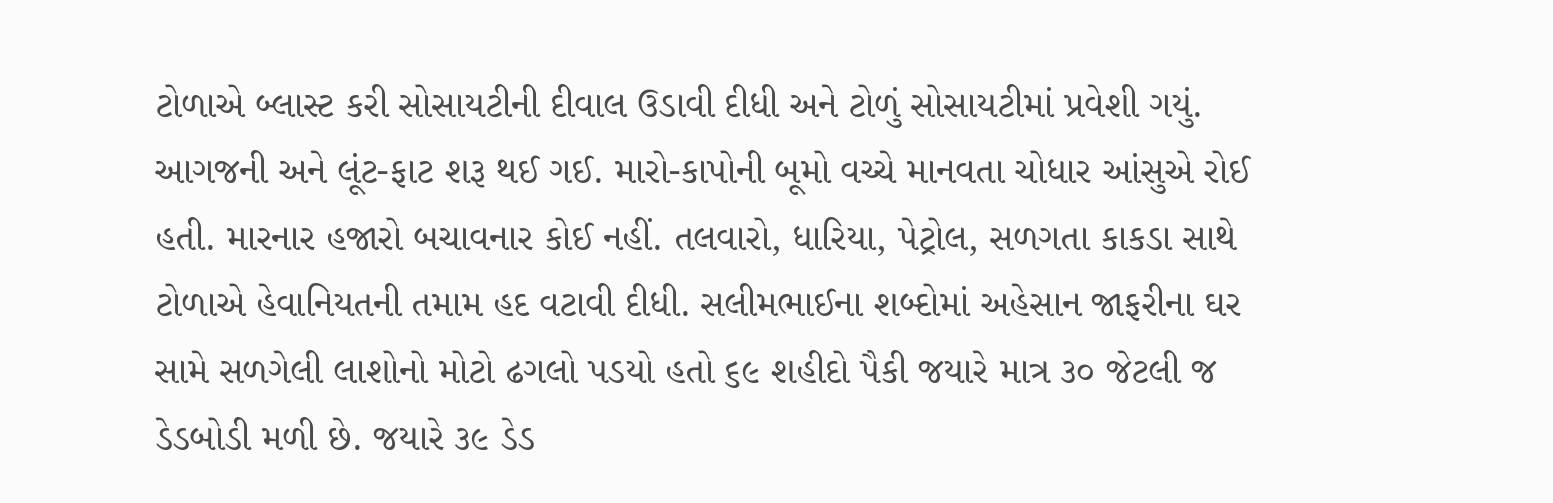ટોળાએ બ્લાસ્ટ કરી સોસાયટીની દીવાલ ઉડાવી દીધી અને ટોળું સોસાયટીમાં પ્રવેશી ગયું. આગજની અને લૂંટ-ફાટ શરૂ થઈ ગઈ. મારો-કાપોની બૂમો વચ્ચે માનવતા ચોધાર આંસુએ રોઈ હતી. મારનાર હજારો બચાવનાર કોઈ નહીં. તલવારો, ધારિયા, પેટ્રોલ, સળગતા કાકડા સાથે ટોળાએ હેવાનિયતની તમામ હદ વટાવી દીધી. સલીમભાઈના શબ્દોમાં અહેસાન જાફરીના ઘર  સામે સળગેલી લાશોનો મોટો ઢગલો પડયો હતો ૬૯ શહીદો પૈકી જયારે માત્ર ૩૦ જેટલી જ ડેડબોડી મળી છે. જયારે ૩૯ ડેડ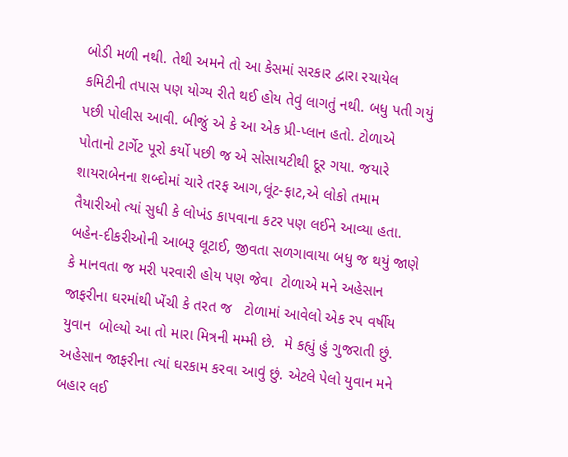બોડી મળી નથી. તેથી અમને તો આ કેસમાં સરકાર દ્વારા રચાયેલ કમિટીની તપાસ પણ યોગ્ય રીતે થઈ હોય તેવું લાગતું નથી. બધુ પતી ગયું પછી પોલીસ આવી. બીજું એ કે આ એક પ્રી-પ્લાન હતો. ટોળાએ પોતાનો ટાર્ગેટ પૂરો કર્યો પછી જ એ સોસાયટીથી દૂર ગયા. જયારે શાયરાબેનના શબ્દોમાં ચારે તરફ આગ,લૂંટ-ફાટ,એ લોકો તમામ તૈયારીઓ ત્યાં સુધી કે લોખંડ કાપવાના કટર પણ લઈને આવ્યા હતા. બહેન-દીકરીઓની આબરૂ લૂટાઈ, જીવતા સળગાવાયા બધુ જ થયું જાણે કે માનવતા જ મરી પરવારી હોય પણ જેવા  ટોળાએ મને અહેસાન જાફરીના ઘરમાંથી ખેંચી કે તરત જ   ટોળામાં આવેલો એક રપ વર્ષીય યુવાન  બોલ્યો આ તો મારા મિત્રની મમ્મી છે.  મે કહ્યું હું ગુજરાતી છું. અહેસાન જાફરીના ત્યાં ઘરકામ કરવા આવું છું. એટલે પેલો યુવાન મને બહાર લઈ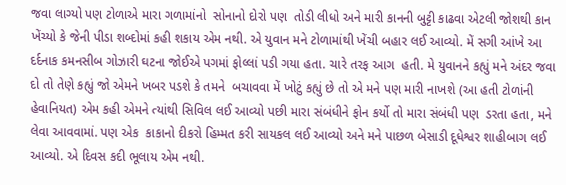જવા લાગ્યો પણ ટોળાએ મારા ગળામાંનો  સોનાનો દોરો પણ  તોડી લીધો અને મારી કાનની બુટ્ટી કાઢવા એટલી જોશથી કાન ખેંચ્યો કે જેની પીડા શબ્દોમાં કહી શકાય એમ નથી. એ યુવાન મને ટોળામાંથી ખેંચી બહાર લઈ આવ્યો. મેં સગી આંખે આ દર્દનાક કમનસીબ ગોઝારી ઘટના જોઈએ પગમાં ફોલ્લાં પડી ગયા હતા. ચારે તરફ આગ  હતી. મે યુવાનને કહ્યું મને અંદર જવા દો તો તેણે કહ્યું જો એમને ખબર પડશે કે તમને  બચાવવા મેં ખોટું કહ્યું છે તો એ મને પણ મારી નાખશે (આ હતી ટોળાંની હેવાનિયત) એમ કહી એમને ત્યાંથી સિવિલ લઈ આવ્યો પછી મારા સંબંધીને ફોન કર્યો તો મારા સંબંધી પણ  ડરતા હતા, મને લેવા આવવામાં. પણ એક  કાકાનો દીકરો હિમ્મત કરી સાયકલ લઈ આવ્યો અને મને પાછળ બેસાડી દૂધેશ્વર શાહીબાગ લઈ આવ્યો. એ દિવસ કદી ભૂલાય એમ નથી.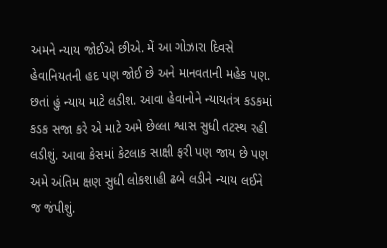અમને ન્યાય જોઈએ છીએ. મેં આ ગોઝારા દિવસે હેવાનિયતની હદ પણ જોઈ છે અને માનવતાની મહેક પણ. છતાં હું ન્યાય માટે લડીશ. આવા હેવાનોને ન્યાયતંત્ર કડકમાં કડક સજા કરે એ માટે અમે છેલ્લા શ્વાસ સુધી તટસ્થ રહી લડીશું. આવા કેસમાં કેટલાક સાક્ષી ફરી પણ જાય છે પણ અમે અંતિમ ક્ષણ સુધી લોકશાહી ઢબે લડીને ન્યાય લઈને જ જંપીશું.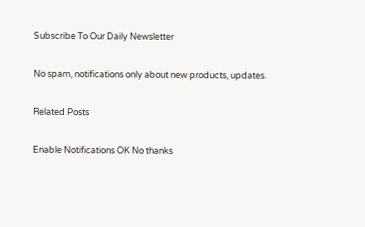Subscribe To Our Daily Newsletter

No spam, notifications only about new products, updates.

Related Posts

Enable Notifications OK No thanks